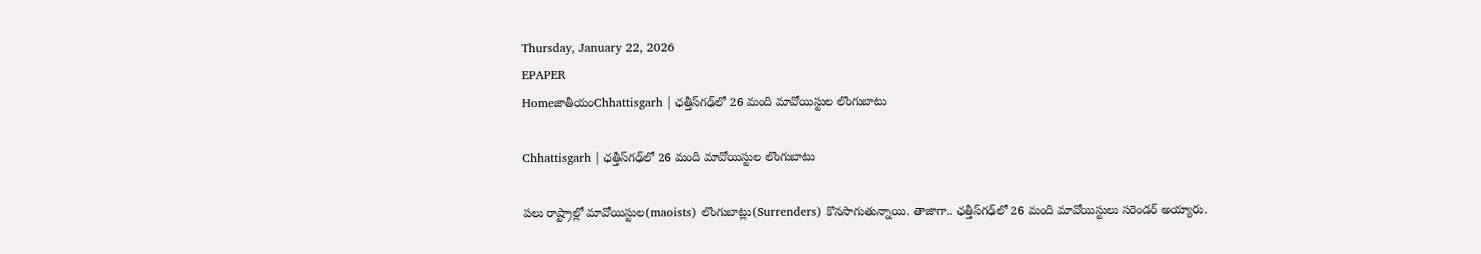Thursday, January 22, 2026
EPAPER
HomeజాతీయంChhattisgarh | ఛత్తీస్‌గఢ్‌లో 26 మంది మావోయిస్టుల లొంగుబాటు

Chhattisgarh | ఛత్తీస్‌గఢ్‌లో 26 మంది మావోయిస్టుల లొంగుబాటు

పలు రాష్ట్రాల్లో మావోయిస్టుల(maoists) లొంగుబాట్లు(Surrenders) కొనసాగుతున్నాయి. తాజాగా.. ఛత్తీస్‌గఢ్‌లో 26 మంది మావోయిస్టులు సరెండర్ అయ్యారు.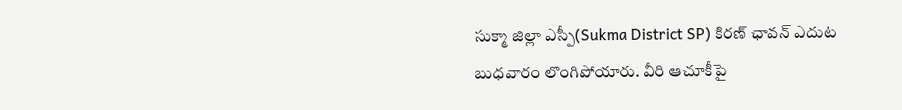సుక్మా జిల్లా ఎస్పీ(Sukma District SP) కిరణ్ ఛావన్ ఎదుట బుధవారం లొంగిపోయారు. వీరి ఆచూకీపై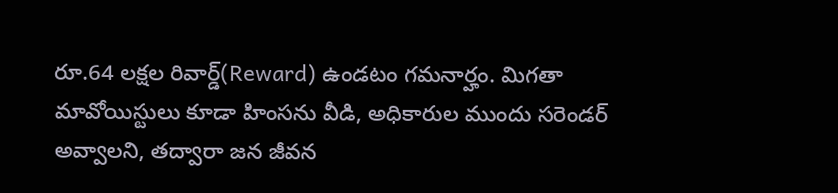రూ.64 లక్షల రివార్డ్(Reward) ఉండటం గమనార్హం. మిగతా మావోయిస్టులు కూడా హింసను వీడి, అధికారుల ముందు సరెండర్ అవ్వాలని, తద్వారా జన జీవన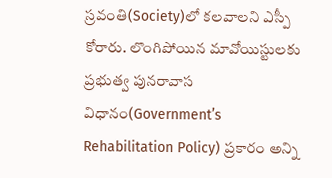స్రవంతి(Society)లో కలవాలని ఎస్పీ కోరారు. లొంగిపోయిన మావోయిస్టులకు ప్రభుత్వ పునరావాస విధానం(Government’s Rehabilitation Policy) ప్రకారం అన్ని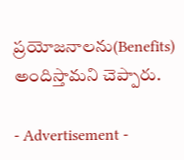ప్రయోజనాలను(Benefits) అందిస్తామని చెప్పారు.

- Advertisement -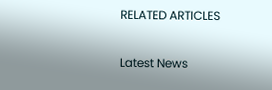RELATED ARTICLES

Latest News